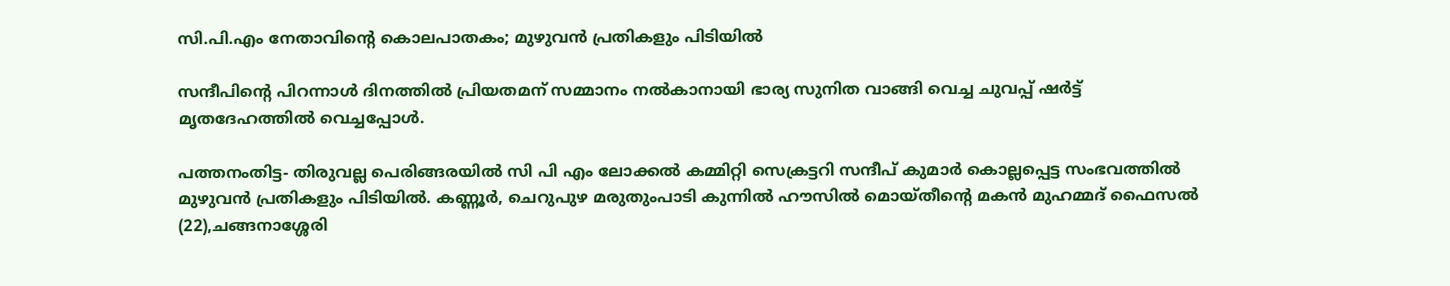സി.പി.എം നേതാവിന്റെ കൊലപാതകം; മുഴുവന്‍ പ്രതികളും പിടിയില്‍

സന്ദീപിന്റെ പിറന്നാള്‍ ദിനത്തില്‍ പ്രിയതമന് സമ്മാനം നല്‍കാനായി ഭാര്യ സുനിത വാങ്ങി വെച്ച ചുവപ്പ് ഷര്‍ട്ട് മൃതദേഹത്തില്‍ വെച്ചപ്പോള്‍.

പത്തനംതിട്ട- തിരുവല്ല പെരിങ്ങരയില്‍ സി പി എം ലോക്കല്‍ കമ്മിറ്റി സെക്രട്ടറി സന്ദീപ് കുമാര്‍ കൊല്ലപ്പെട്ട സംഭവത്തില്‍
മുഴുവന്‍ പ്രതികളും പിടിയില്‍. കണ്ണൂര്‍, ചെറുപുഴ മരുതുംപാടി കുന്നില്‍ ഹൗസില്‍ മൊയ്തീന്റെ മകന്‍ മുഹമ്മദ് ഫൈസല്‍ (22),ചങ്ങനാശ്ശേരി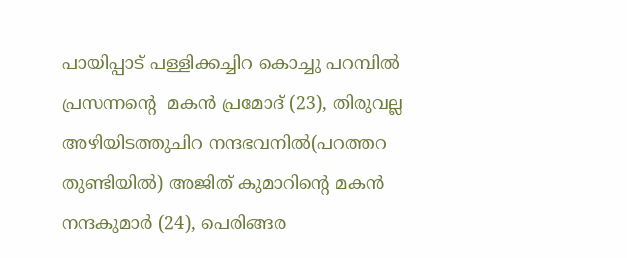പായിപ്പാട് പള്ളിക്കച്ചിറ കൊച്ചു പറമ്പില്‍ പ്രസന്നന്റെ  മകന്‍ പ്രമോദ് (23), തിരുവല്ല അഴിയിടത്തുചിറ നന്ദഭവനില്‍(പറത്തറ തുണ്ടിയില്‍) അജിത് കുമാറിന്റെ മകന്‍ നന്ദകുമാര്‍ (24), പെരിങ്ങര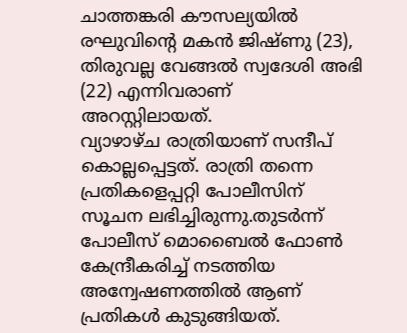ചാത്തങ്കരി കൗസല്യയില്‍ രഘുവിന്റെ മകന്‍ ജിഷ്ണു (23), തിരുവല്ല വേങ്ങല്‍ സ്വദേശി അഭി (22) എന്നിവരാണ് അറസ്റ്റിലായത്.
വ്യാഴാഴ്ച രാത്രിയാണ് സന്ദീപ് കൊല്ലപ്പെട്ടത്. രാത്രി തന്നെ പ്രതികളെപ്പറ്റി പോലീസിന് സൂചന ലഭിച്ചിരുന്നു.തുടര്‍ന്ന് പോലീസ് മൊബൈല്‍ ഫോണ്‍ കേന്ദ്രീകരിച്ച് നടത്തിയ അന്വേഷണത്തില്‍ ആണ് പ്രതികള്‍ കുടുങ്ങിയത്.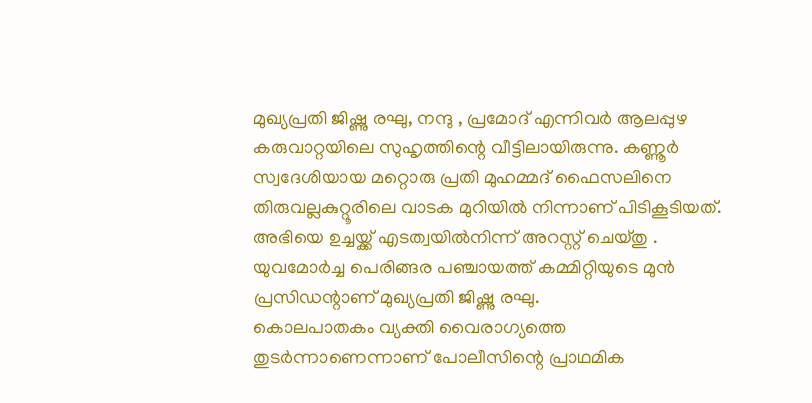മുഖ്യപ്രതി ജിഷ്ണു രഘു, നന്ദു , പ്രമോദ് എന്നിവര്‍ ആലപ്പുഴ കരുവാറ്റയിലെ സുഹൃത്തിന്റെ വീട്ടിലായിരുന്നു. കണ്ണൂര്‍ സ്വദേശിയായ മറ്റൊരു പ്രതി മുഹമ്മദ് ഫൈസലിനെ തിരുവല്ലകുറ്റൂരിലെ വാടക മുറിയില്‍ നിന്നാണ് പിടികൂടിയത്. അഭിയെ ഉച്ചയ്ക്ക് എടത്വയില്‍നിന്ന് അറസ്റ്റ് ചെയ്തു .
യുവമോര്‍ച്ച പെരിങ്ങര പഞ്ചായത്ത് കമ്മിറ്റിയുടെ മുന്‍ പ്രസിഡന്റാണ് മുഖ്യപ്രതി ജിഷ്ണു രഘു.
കൊലപാതകം വ്യക്തി വൈരാഗ്യത്തെ തുടര്‍ന്നാണെന്നാണ് പോലീസിന്റെ പ്രാഥമിക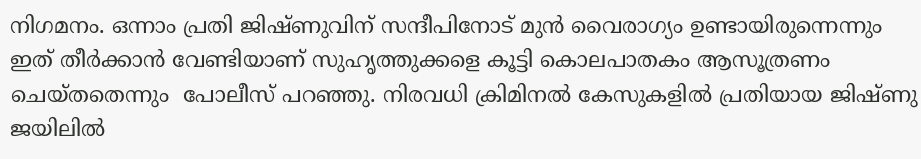നിഗമനം. ഒന്നാം പ്രതി ജിഷ്ണുവിന് സന്ദീപിനോട് മുന്‍ വൈരാഗ്യം ഉണ്ടായിരുന്നെന്നും ഇത് തീര്‍ക്കാന്‍ വേണ്ടിയാണ് സുഹൃത്തുക്കളെ കൂട്ടി കൊലപാതകം ആസൂത്രണം ചെയ്തതെന്നും  പോലീസ് പറഞ്ഞു. നിരവധി ക്രിമിനല്‍ കേസുകളില്‍ പ്രതിയായ ജിഷ്ണു ജയിലില്‍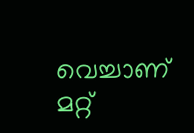വെച്ചാണ് മറ്റ്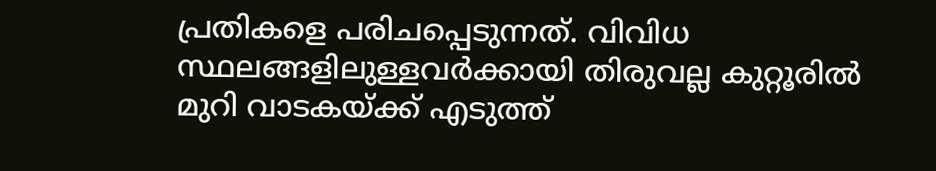പ്രതികളെ പരിചപ്പെടുന്നത്. വിവിധ സ്ഥലങ്ങളിലുള്ളവര്‍ക്കായി തിരുവല്ല കുറ്റൂരില്‍ മുറി വാടകയ്ക്ക് എടുത്ത്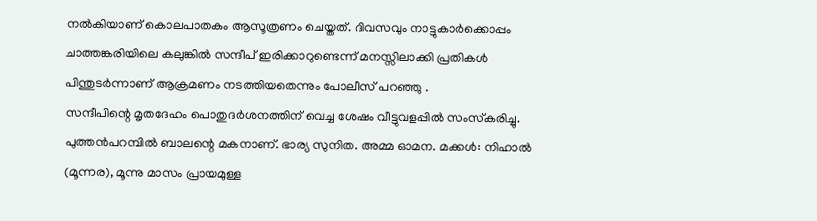നല്‍കിയാണ് കൊലപാതകം ആസൂത്രണം ചെയ്തത്. ദിവസവും നാട്ടുകാര്‍ക്കൊപ്പം ചാത്തങ്കരിയിലെ കലുങ്കില്‍ സന്ദീപ് ഇരിക്കാറുണ്ടെന്ന് മനസ്സിലാക്കി പ്രതികള്‍ പിന്തുടര്‍ന്നാണ് ആക്രമണം നടത്തിയതെന്നും പോലീസ് പറഞ്ഞു .
സന്ദീപിന്റെ മൃതദേഹം പൊതുദര്‍ശനത്തിന് വെച്ച ശേഷം വീട്ടുവളപ്പില്‍ സംസ്‌കരിച്ചു. പുത്തന്‍പറമ്പില്‍ ബാലന്റെ മകനാണ്. ഭാര്യ സുനിത. അമ്മ ഓമന. മക്കള്‍: നിഹാല്‍ (മൂന്നര), മൂന്നു മാസം പ്രായമുള്ള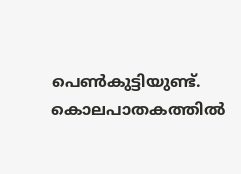പെണ്‍കുട്ടിയുണ്ട്.
കൊലപാതകത്തില്‍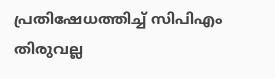പ്രതിഷേധത്തിച്ച് സിപിഎം തിരുവല്ല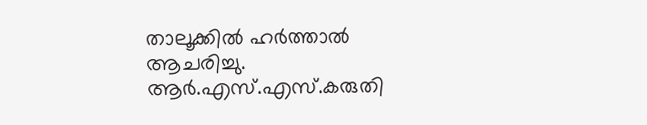താലൂക്കില്‍ ഹര്‍ത്താല്‍ ആചരിച്ചു. ആര്‍.എസ്.എസ്.കരുതി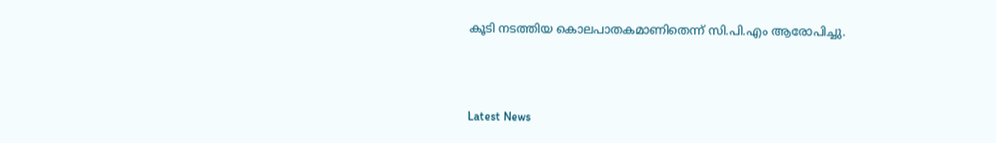കൂടി നടത്തിയ കൊലപാതകമാണിതെന്ന് സി.പി.എം ആരോപിച്ചു.



Latest News